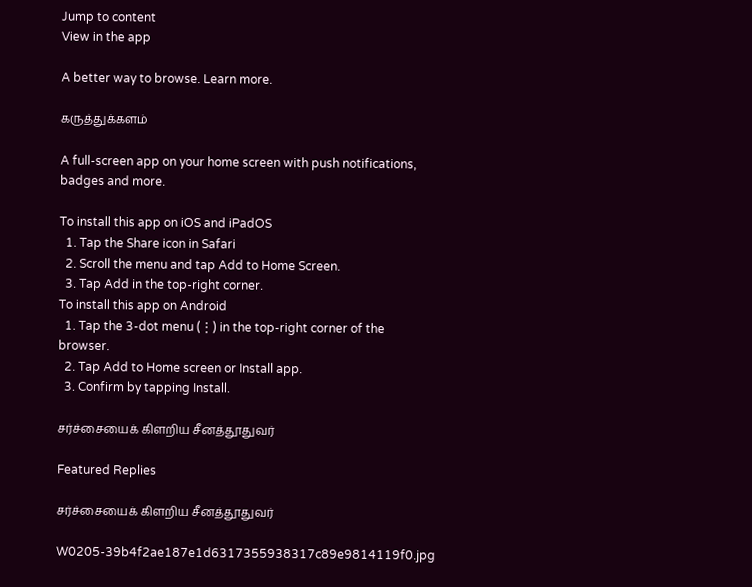Jump to content
View in the app

A better way to browse. Learn more.

கருத்துக்களம்

A full-screen app on your home screen with push notifications, badges and more.

To install this app on iOS and iPadOS
  1. Tap the Share icon in Safari
  2. Scroll the menu and tap Add to Home Screen.
  3. Tap Add in the top-right corner.
To install this app on Android
  1. Tap the 3-dot menu (⋮) in the top-right corner of the browser.
  2. Tap Add to Home screen or Install app.
  3. Confirm by tapping Install.

சர்ச்சையைக் கிளறிய சீனத்தூதுவர்

Featured Replies

சர்ச்சையைக் கிளறிய சீனத்தூதுவர்

W0205-39b4f2ae187e1d6317355938317c89e9814119f0.jpg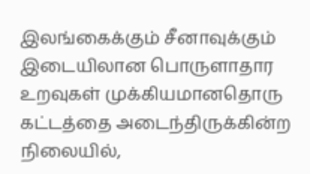இலங்கைக்கும் சீனாவுக்கும் இடையிலான பொருளாதார உறவுகள் முக்கியமானதொரு கட்டத்தை அடைந்திருக்கின்ற நிலையில்,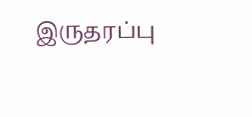இருதரப்பு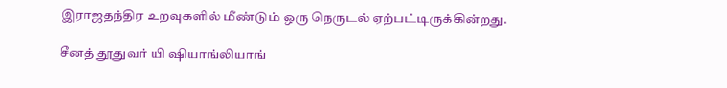இராஜதந்திர உறவுகளில் மீண்டும் ஒரு நெருடல் ஏற்பட்டிருக்கின்றது.

சீனத் தூதுவர் யி ஷியாங்லியாங்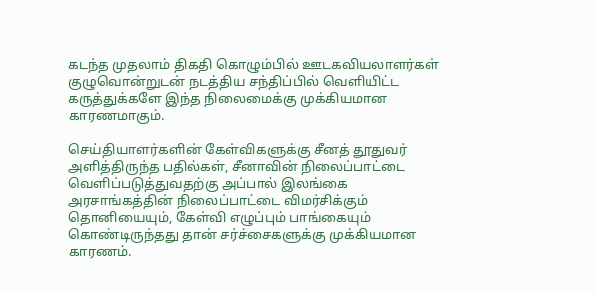கடந்த முதலாம் திகதி கொழும்பில் ஊடகவியலாளர்கள் குழுவொன்றுடன் நடத்திய சந்திப்பில் வெளியிட்ட கருத்துக்களே இந்த நிலைமைக்கு முக்கியமான காரணமாகும்.

செய்தியாளர்களின் கேள்விகளுக்கு சீனத் தூதுவர் அளித்திருந்த பதில்கள், சீனாவின் நிலைப்பாட்டை வெளிப்படுத்துவதற்கு அப்பால் இலங்கை அரசாங்கத்தின் நிலைப்பாட்டை விமர்சிக்கும் தொனியையும், கேள்வி எழுப்பும் பாங்கையும் கொண்டிருந்தது தான் சர்ச்சைகளுக்கு முக்கியமான காரணம்.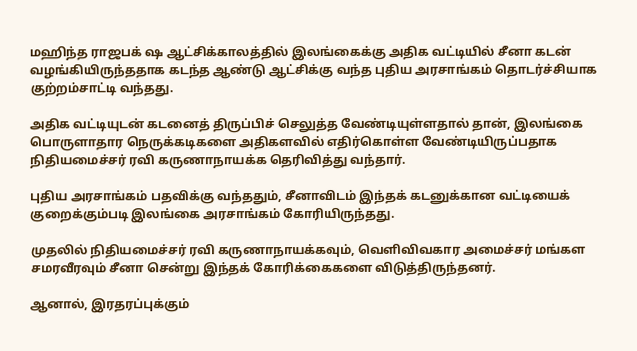மஹிந்த ராஜபக் ஷ ஆட்சிக்காலத்தில் இலங்கைக்கு அதிக வட்டியில் சீனா கடன் வழங்கியிருந்ததாக கடந்த ஆண்டு ஆட்சிக்கு வந்த புதிய அரசாங்கம் தொடர்ச்சியாக குற்றம்சாட்டி வந்தது.

அதிக வட்டியுடன் கடனைத் திருப்பிச் செலுத்த வேண்டியுள்ளதால் தான், இலங்கை பொருளாதார நெருக்கடிகளை அதிகளவில் எதிர்கொள்ள வேண்டியிருப்பதாக நிதியமைச்சர் ரவி கருணாநாயக்க தெரிவித்து வந்தார்.

புதிய அரசாங்கம் பதவிக்கு வந்ததும், சீனாவிடம் இந்தக் கடனுக்கான வட்டியைக் குறைக்கும்படி இலங்கை அரசாங்கம் கோரியிருந்தது.

முதலில் நிதியமைச்சர் ரவி கருணாநாயக்கவும், வெளிவிவகார அமைச்சர் மங்கள சமரவீரவும் சீனா சென்று இந்தக் கோரிக்கைகளை விடுத்திருந்தனர்.

ஆனால், இரதரப்புக்கும்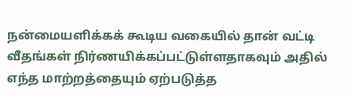நன்மையளிக்கக் கூடிய வகையில் தான் வட்டி வீதங்கள் நிர்ணயிக்கப்பட்டுள்ளதாகவும் அதில் எந்த மாற்றத்தையும் ஏற்படுத்த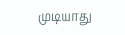முடியாது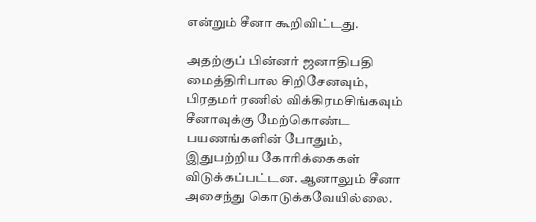என்றும் சீனா கூறிவிட்டது.

அதற்குப் பின்னர் ஜனாதிபதி மைத்திரிபால சிறிசேனவும், பிரதமர் ரணில் விக்கிரமசிங்கவும் சீனாவுக்கு மேற்கொண்ட பயணங்களின் போதும், இதுபற்றிய கோரிக்கைகள் விடுக்கப்பட்டன. ஆனாலும் சீனா அசைந்து கொடுக்கவேயில்லை.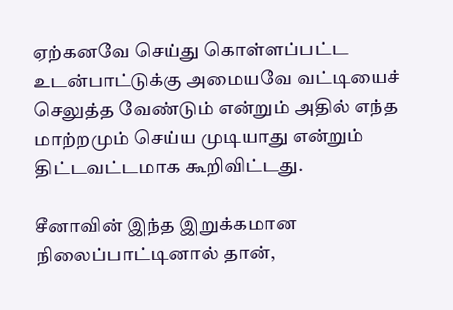ஏற்கனவே செய்து கொள்ளப்பட்ட உடன்பாட்டுக்கு அமையவே வட்டியைச் செலுத்த வேண்டும் என்றும் அதில் எந்த மாற்றமும் செய்ய முடியாது என்றும் திட்டவட்டமாக கூறிவிட்டது.

சீனாவின் இந்த இறுக்கமான நிலைப்பாட்டினால் தான்,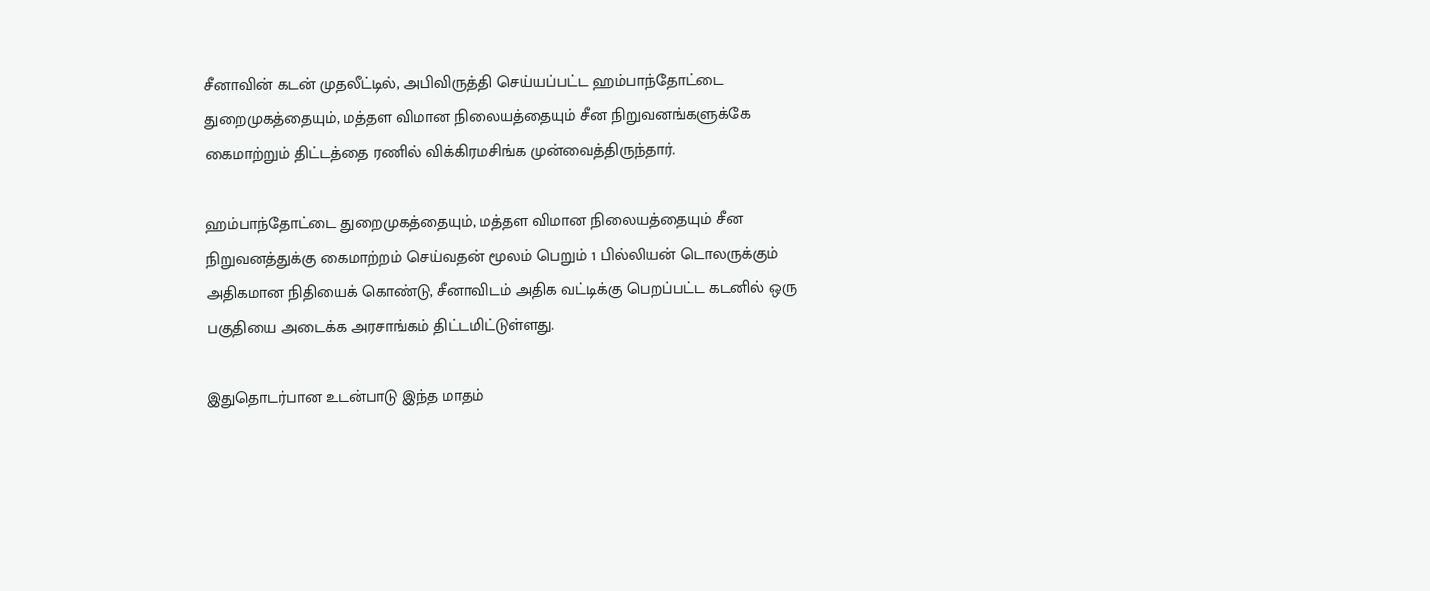சீனாவின் கடன் முதலீட்டில், அபிவிருத்தி செய்யப்பட்ட ஹம்பாந்தோட்டை துறைமுகத்தையும், மத்தள விமான நிலையத்தையும் சீன நிறுவனங்களுக்கே கைமாற்றும் திட்டத்தை ரணில் விக்கிரமசிங்க முன்வைத்திருந்தார்.

ஹம்பாந்தோட்டை துறைமுகத்தையும், மத்தள விமான நிலையத்தையும் சீன நிறுவனத்துக்கு கைமாற்றம் செய்வதன் மூலம் பெறும் 1 பில்லியன் டொலருக்கும் அதிகமான நிதியைக் கொண்டு, சீனாவிடம் அதிக வட்டிக்கு பெறப்பட்ட கடனில் ஒரு பகுதியை அடைக்க அரசாங்கம் திட்டமிட்டுள்ளது.

இதுதொடர்பான உடன்பாடு இந்த மாதம்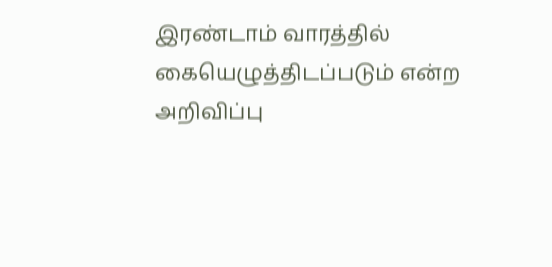இரண்டாம் வாரத்தில் கையெழுத்திடப்படும் என்ற அறிவிப்பு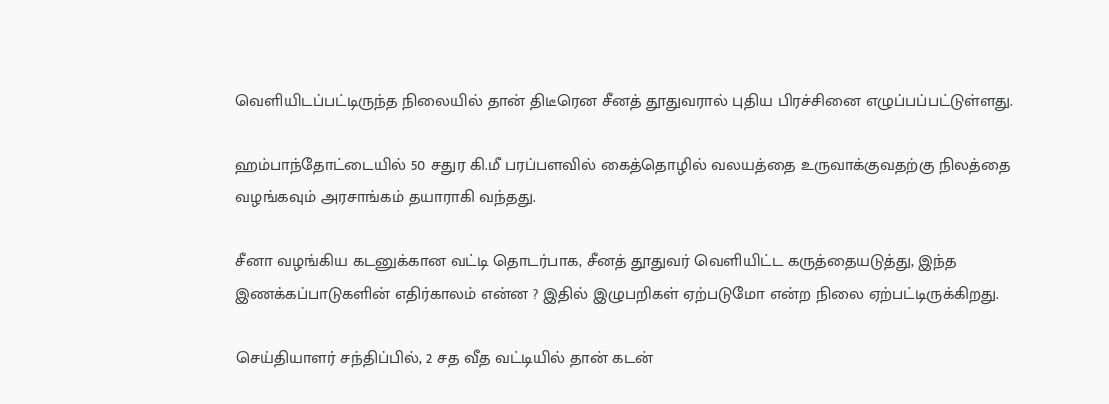வெளியிடப்பட்டிருந்த நிலையில் தான் திடீரென சீனத் தூதுவரால் புதிய பிரச்சினை எழுப்பப்பட்டுள்ளது.

ஹம்பாந்தோட்டையில் 50 சதுர கி.மீ பரப்பளவில் கைத்தொழில் வலயத்தை உருவாக்குவதற்கு நிலத்தை வழங்கவும் அரசாங்கம் தயாராகி வந்தது.

சீனா வழங்கிய கடனுக்கான வட்டி தொடர்பாக, சீனத் தூதுவர் வெளியிட்ட கருத்தையடுத்து, இந்த இணக்கப்பாடுகளின் எதிர்காலம் என்ன ? இதில் இழுபறிகள் ஏற்படுமோ என்ற நிலை ஏற்பட்டிருக்கிறது.

செய்தியாளர் சந்திப்பில், 2 சத வீத வட்டியில் தான் கடன்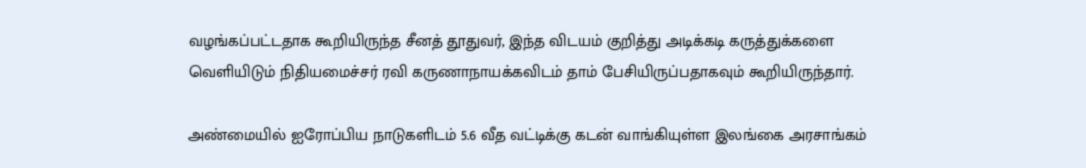வழங்கப்பட்டதாக கூறியிருந்த சீனத் தூதுவர், இந்த விடயம் குறித்து அடிக்கடி கருத்துக்களை வெளியிடும் நிதியமைச்சர் ரவி கருணாநாயக்கவிடம் தாம் பேசியிருப்பதாகவும் கூறியிருந்தார்.

அண்மையில் ஐரோப்பிய நாடுகளிடம் 5.6 வீத வட்டிக்கு கடன் வாங்கியுள்ள இலங்கை அரசாங்கம்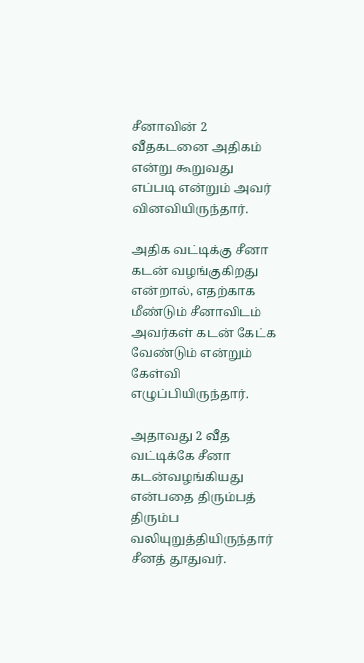சீனாவின் 2 வீதகடனை அதிகம் என்று கூறுவது எப்படி என்றும் அவர் வினவியிருந்தார்.

அதிக வட்டிக்கு சீனா கடன் வழங்குகிறது என்றால், எதற்காக மீண்டும் சீனாவிடம் அவர்கள் கடன் கேட்க வேண்டும் என்றும் கேள்வி எழுப்பியிருந்தார்.

அதாவது 2 வீத வட்டிக்கே சீனா கடன்வழங்கியது என்பதை திரும்பத் திரும்ப வலியுறுத்தியிருந்தார் சீனத் தூதுவர்.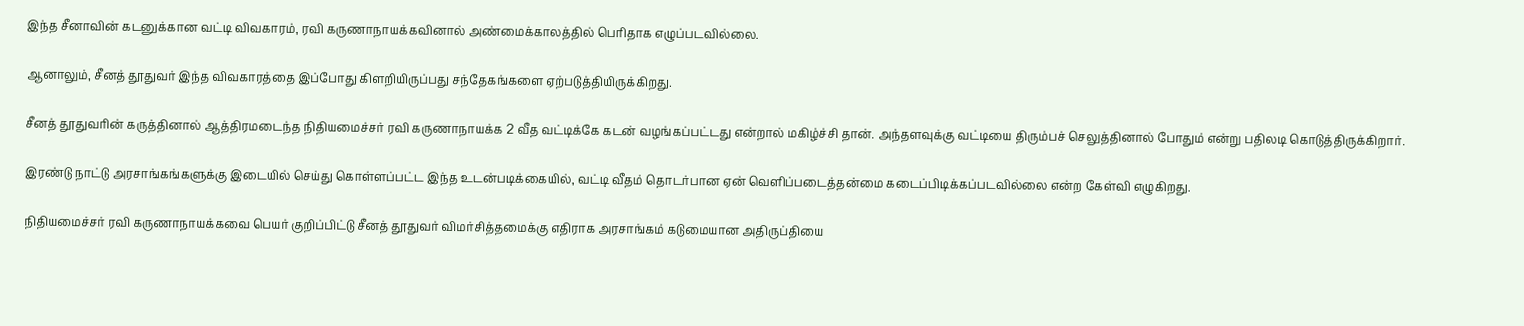இந்த சீனாவின் கடனுக்கான வட்டி விவகாரம், ரவி கருணாநாயக்கவினால் அண்மைக்காலத்தில் பெரிதாக எழுப்படவில்லை.

ஆனாலும், சீனத் தூதுவர் இந்த விவகாரத்தை இப்போது கிளறியிருப்பது சந்தேகங்களை ஏற்படுத்தியிருக்கிறது.

சீனத் தூதுவரின் கருத்தினால் ஆத்திரமடைந்த நிதியமைச்சர் ரவி கருணாநாயக்க 2 வீத வட்டிக்கே கடன் வழங்கப்பட்டது என்றால் மகிழ்ச்சி தான். அந்தளவுக்கு வட்டியை திரும்பச் செலுத்தினால் போதும் என்று பதிலடி கொடுத்திருக்கிறார்.

இரண்டு நாட்டு அரசாங்கங்களுக்கு இடையில் செய்து கொள்ளப்பட்ட இந்த உடன்படிக்கையில், வட்டி வீதம் தொடர்பான ஏன் வெளிப்படைத்தன்மை கடைப்பிடிக்கப்படவில்லை என்ற கேள்வி எழுகிறது.

நிதியமைச்சர் ரவி கருணாநாயக்கவை பெயர் குறிப்பிட்டு சீனத் தூதுவர் விமர்சித்தமைக்கு எதிராக அரசாங்கம் கடுமையான அதிருப்தியை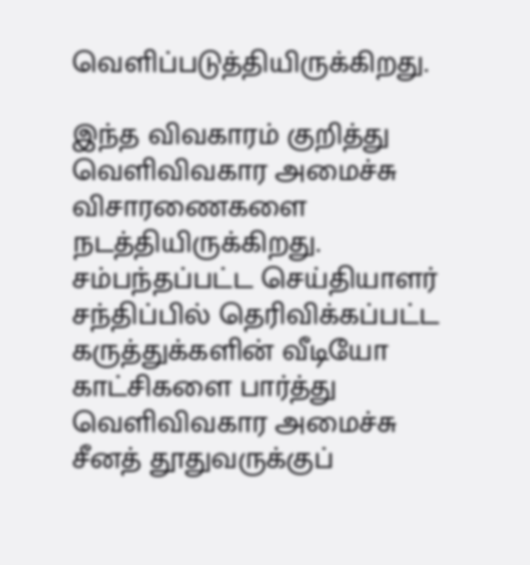வெளிப்படுத்தியிருக்கிறது.

இந்த விவகாரம் குறித்து வெளிவிவகார அமைச்சு விசாரணைகளை நடத்தியிருக்கிறது. சம்பந்தப்பட்ட செய்தியாளர் சந்திப்பில் தெரிவிக்கப்பட்ட கருத்துக்களின் வீடியோ காட்சிகளை பார்த்து வெளிவிவகார அமைச்சு சீனத் தூதுவருக்குப்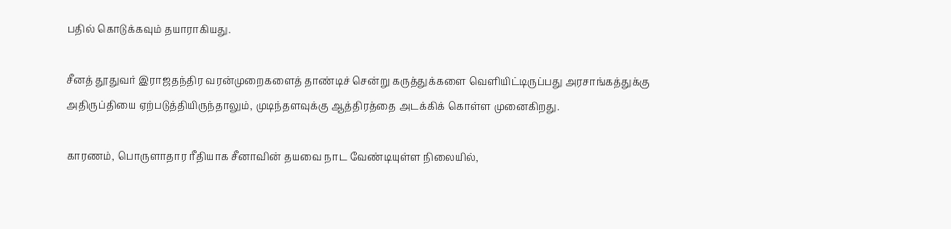பதில் கொடுக்கவும் தயாராகியது.

சீனத் தூதுவர் இராஜதந்திர வரன்முறைகளைத் தாண்டிச் சென்று கருத்துக்களை வெளியிட்டிருப்பது அரசாங்கத்துக்கு அதிருப்தியை ஏற்படுத்தியிருந்தாலும், முடிந்தளவுக்கு ஆத்திரத்தை அடக்கிக் கொள்ள முனைகிறது.

காரணம், பொருளாதார ரீதியாக சீனாவின் தயவை நாட வேண்டியுள்ள நிலையில்,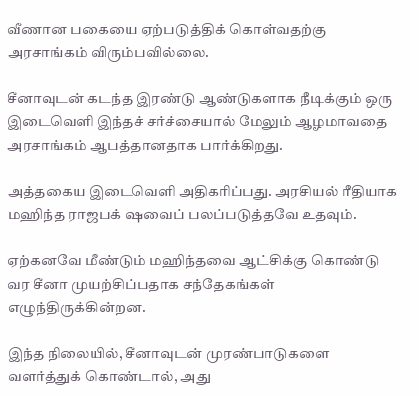வீணான பகையை ஏற்படுத்திக் கொள்வதற்கு அரசாங்கம் விரும்பவில்லை.

சீனாவுடன் கடந்த இரண்டு ஆண்டுகளாக நீடிக்கும் ஒரு இடைவெளி இந்தச் சர்ச்சையால் மேலும் ஆழமாவதை அரசாங்கம் ஆபத்தானதாக பார்க்கிறது.

அத்தகைய இடைவெளி அதிகரிப்பது. அரசியல் ரீதியாக மஹிந்த ராஜபக் ஷவைப் பலப்படுத்தவே உதவும்.

ஏற்கனவே மீண்டும் மஹிந்தவை ஆட்சிக்கு கொண்டு வர சீனா முயற்சிப்பதாக சந்தேகங்கள் எழுந்திருக்கின்றன.

இந்த நிலையில், சீனாவுடன் முரண்பாடுகளை வளர்த்துக் கொண்டால், அது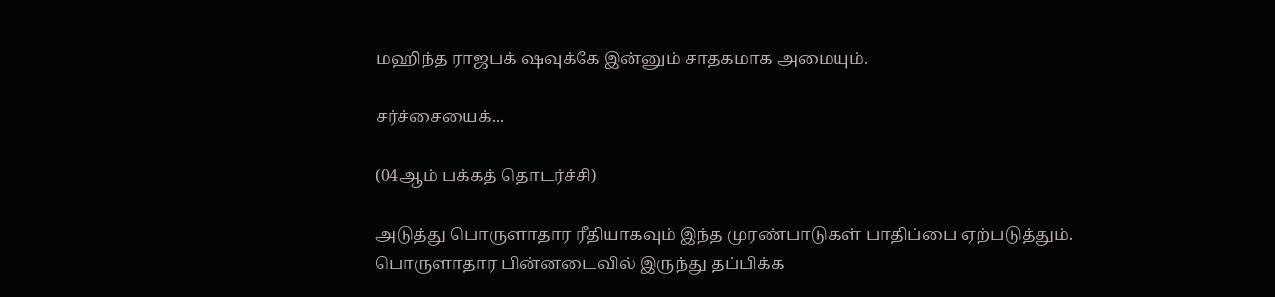மஹிந்த ராஜபக் ஷவுக்கே இன்னும் சாதகமாக அமையும்.

சர்ச்சையைக்...

(04ஆம் பக்கத் தொடர்ச்சி)

அடுத்து பொருளாதார ரீதியாகவும் இந்த முரண்பாடுகள் பாதிப்பை ஏற்படுத்தும். பொருளாதார பின்னடைவில் இருந்து தப்பிக்க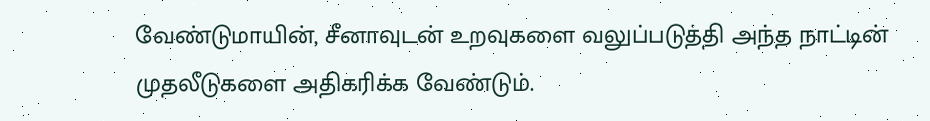வேண்டுமாயின், சீனாவுடன் உறவுகளை வலுப்படுத்தி அந்த நாட்டின் முதலீடுகளை அதிகரிக்க வேண்டும்.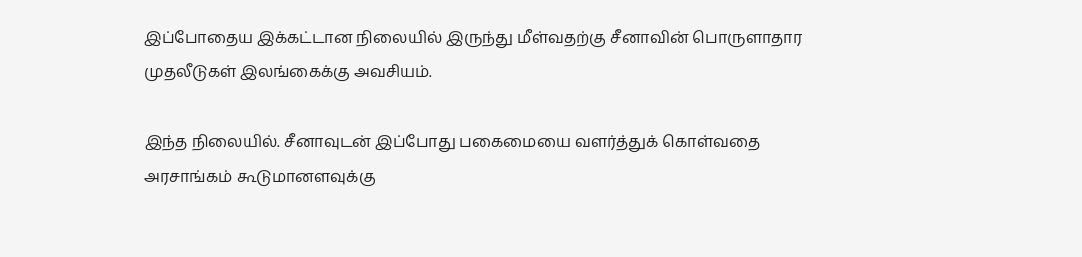இப்போதைய இக்கட்டான நிலையில் இருந்து மீள்வதற்கு சீனாவின் பொருளாதார முதலீடுகள் இலங்கைக்கு அவசியம்.

இந்த நிலையில். சீனாவுடன் இப்போது பகைமையை வளர்த்துக் கொள்வதை அரசாங்கம் கூடுமானளவுக்கு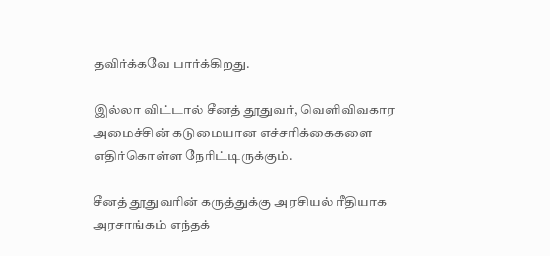தவிர்க்கவே பார்க்கிறது.

இல்லா விட்டால் சீனத் தூதுவர், வெளிவிவகார அமைச்சின் கடுமையான எச்சரிக்கைகளை எதிர்கொள்ள நேரிட்டிருக்கும்.

சீனத் தூதுவரின் கருத்துக்கு அரசியல் ரீதியாக அரசாங்கம் எந்தக்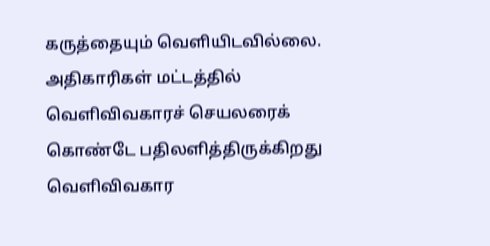கருத்தையும் வெளியிடவில்லை. அதிகாரிகள் மட்டத்தில் வெளிவிவகாரச் செயலரைக் கொண்டே பதிலளித்திருக்கிறது வெளிவிவகார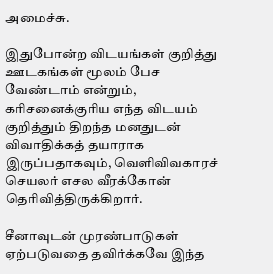அமைச்சு.

இதுபோன்ற விடயங்கள் குறித்து ஊடகங்கள் மூலம் பேச வேண்டாம் என்றும், கரிசனைக்குரிய எந்த விடயம் குறித்தும் திறந்த மனதுடன் விவாதிக்கத் தயாராக இருப்பதாகவும், வெளிவிவகாரச் செயலர் எசல வீரக்கோன் தெரிவித்திருக்கிறார்.

சீனாவுடன் முரண்பாடுகள் ஏற்படுவதை தவிர்க்கவே இந்த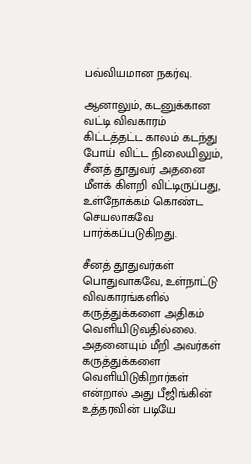பவ்வியமான நகர்வு.

ஆனாலும், கடனுக்கான வட்டி விவகாரம் கிட்டத்தட்ட காலம் கடந்து போய் விட்ட நிலையிலும், சீனத் தூதுவர் அதனை மீளக் கிளறி விட்டிருப்பது, உள்நோக்கம் கொண்ட செயலாகவே பார்க்கப்படுகிறது.

சீனத் தூதுவர்கள் பொதுவாகவே, உள்நாட்டு விவகாரங்களில் கருத்துக்களை அதிகம் வெளியிடுவதில்லை. அதனையும் மீறி அவர்கள் கருத்துக்களை வெளியிடுகிறார்கள் என்றால் அது பீஜிங்கின் உத்தரவின் படியே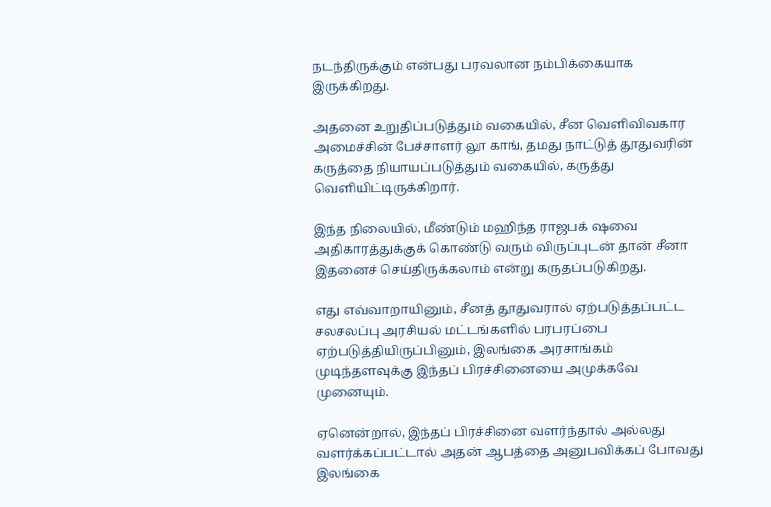நடந்திருக்கும் என்பது பரவலான நம்பிக்கையாக இருக்கிறது.

அதனை உறுதிப்படுத்தும் வகையில், சீன வெளிவிவகார அமைச்சின் பேச்சாளர் லூ காங், தமது நாட்டுத் தூதுவரின் கருத்தை நியாயப்படுத்தும் வகையில், கருத்து வெளியிட்டிருக்கிறார்.

இந்த நிலையில், மீண்டும் மஹிந்த ராஜபக் ஷவை அதிகாரத்துக்குக் கொண்டு வரும் விருப்புடன் தான் சீனா இதனைச் செய்திருக்கலாம் என்று கருதப்படுகிறது.

எது எவ்வாறாயினும், சீனத் தூதுவரால் ஏற்படுத்தப்பட்ட சலசலப்பு அரசியல் மட்டங்களில் பரபரப்பை ஏற்படுத்தியிருப்பினும், இலங்கை அரசாங்கம் முடிந்தளவுக்கு இந்தப் பிரச்சினையை அமுக்கவே முனையும்.

ஏனென்றால், இந்தப் பிரச்சினை வளர்ந்தால் அல்லது வளர்க்கப்பட்டால் அதன் ஆபத்தை அனுபவிக்கப் போவது இலங்கை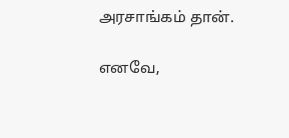அரசாங்கம் தான்.

எனவே,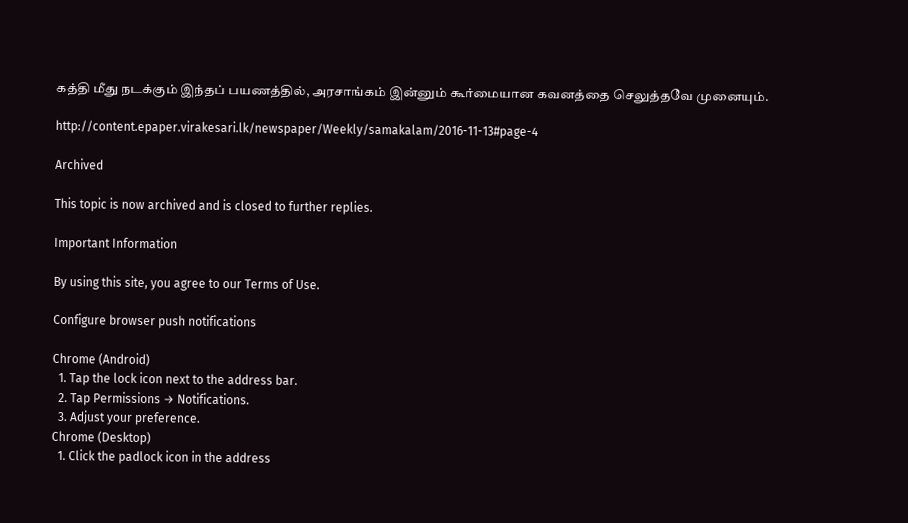கத்தி மீது நடக்கும் இந்தப் பயணத்தில், அரசாங்கம் இன்னும் கூர்மையான கவனத்தை செலுத்தவே முனையும்.

http://content.epaper.virakesari.lk/newspaper/Weekly/samakalam/2016-11-13#page-4

Archived

This topic is now archived and is closed to further replies.

Important Information

By using this site, you agree to our Terms of Use.

Configure browser push notifications

Chrome (Android)
  1. Tap the lock icon next to the address bar.
  2. Tap Permissions → Notifications.
  3. Adjust your preference.
Chrome (Desktop)
  1. Click the padlock icon in the address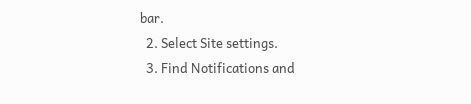bar.
  2. Select Site settings.
  3. Find Notifications and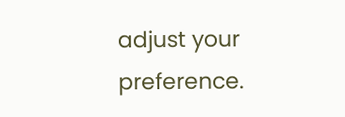adjust your preference.